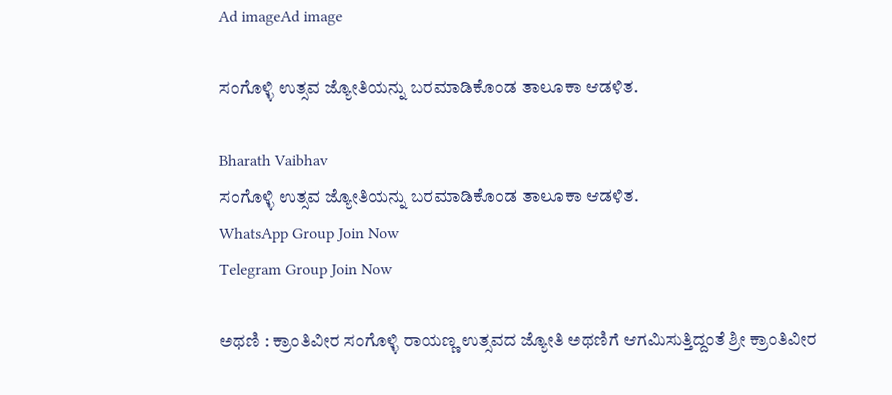Ad imageAd image

ಸಂಗೊಳ್ಳಿ ಉತ್ಸವ ಜ್ಯೋತಿಯನ್ನು ಬರಮಾಡಿಕೊಂಡ ತಾಲೂಕಾ ಆಡಳಿತ.

Bharath Vaibhav
ಸಂಗೊಳ್ಳಿ ಉತ್ಸವ ಜ್ಯೋತಿಯನ್ನು ಬರಮಾಡಿಕೊಂಡ ತಾಲೂಕಾ ಆಡಳಿತ.
WhatsApp Group Join Now
Telegram Group Join Now

ಅಥಣಿ : ಕ್ರಾಂತಿವೀರ ಸಂಗೊಳ್ಳಿ ರಾಯಣ್ಣ ಉತ್ಸವದ ಜ್ಯೋತಿ ಅಥಣಿಗೆ ಆಗಮಿಸುತ್ತಿದ್ದಂತೆ ಶ್ರೀ ಕ್ರಾಂತಿವೀರ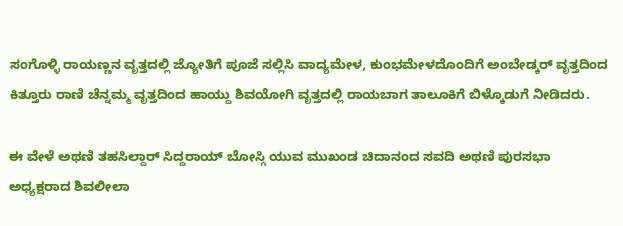ಸಂಗೊಳ್ಳಿ ರಾಯಣ್ಣನ ವೃತ್ತದಲ್ಲಿ ಜ್ಯೋತಿಗೆ ಪೂಜೆ ಸಲ್ಲಿಸಿ ವಾದ್ಯಮೇಳ, ಕುಂಭಮೇಳದೊಂದಿಗೆ ಅಂಬೇಡ್ಕರ್ ವೃತ್ತದಿಂದ ಕಿತ್ತೂರು ರಾಣಿ ಚೆನ್ನಮ್ಮ ವೃತ್ತದಿಂದ ಹಾಯ್ದು ಶಿವಯೋಗಿ ವೃತ್ತದಲ್ಲಿ ರಾಯಬಾಗ ತಾಲೂಕಿಗೆ ಬಿಳ್ಕೊಡುಗೆ ನೀಡಿದರು.

ಈ ವೇಳೆ ಅಥಣಿ ತಹಸಿಲ್ದಾರ್ ಸಿದ್ದರಾಯ್ ಬೋಸ್ಗಿ ಯುವ ಮುಖಂಡ ಚಿದಾನಂದ ಸವದಿ ಅಥಣಿ ಪುರಸಭಾ ಅಧ್ಯಕ್ಷರಾದ ಶಿವಲೀಲಾ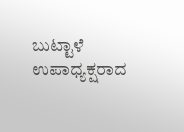ಬುಟ್ಟಾಳೆ ಉಪಾಧ್ಯಕ್ಷರಾದ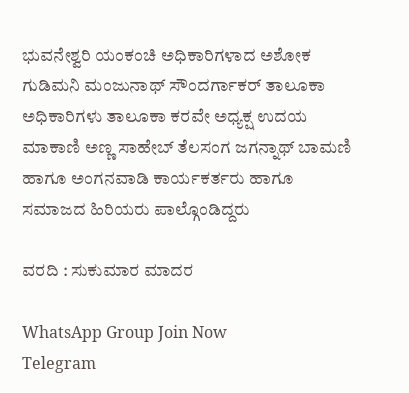ಭುವನೇಶ್ವರಿ ಯಂಕಂಚಿ ಅಧಿಕಾರಿಗಳಾದ ಅಶೋಕ ಗುಡಿಮನಿ ಮಂಜುನಾಥ್ ಸೌಂದರ್ಗಾಕರ್ ತಾಲೂಕಾ ಅಧಿಕಾರಿಗಳು ತಾಲೂಕಾ ಕರವೇ ಅಧ್ಯಕ್ಷ ಉದಯ ಮಾಕಾಣಿ ಅಣ್ಣ ಸಾಹೇಬ್ ತೆಲಸಂಗ ಜಗನ್ನಾಥ್ ಬಾಮಣಿ ಹಾಗೂ ಅಂಗನವಾಡಿ ಕಾರ್ಯಕರ್ತರು ಹಾಗೂ ಸಮಾಜದ ಹಿರಿಯರು ಪಾಲ್ಗೊಂಡಿದ್ದರು

ವರದಿ : ಸುಕುಮಾರ ಮಾದರ

WhatsApp Group Join Now
Telegram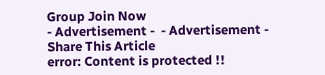Group Join Now
- Advertisement -  - Advertisement -
Share This Article
error: Content is protected !!